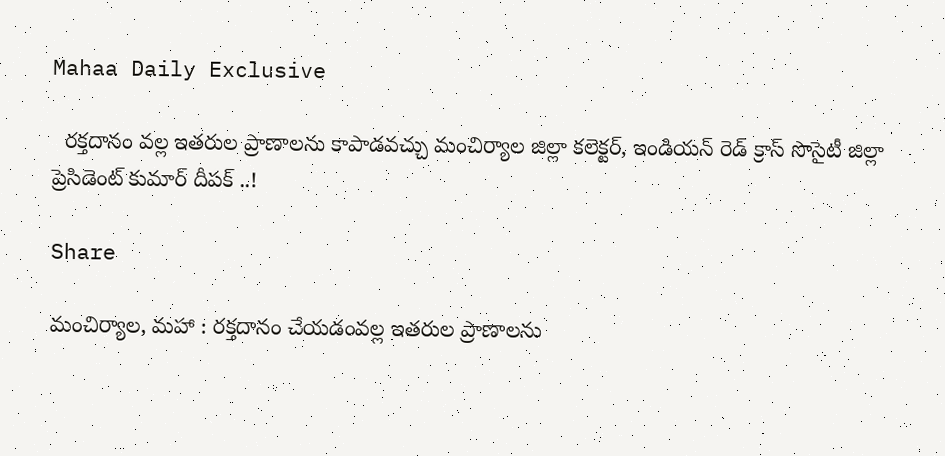Mahaa Daily Exclusive

  రక్తదానం వల్ల ఇతరుల ప్రాణాలను కాపాడవచ్చు మంచిర్యాల జిల్లా కలెక్టర్, ఇండియన్ రెడ్ క్రాస్ సొసైటీ జిల్లా ప్రెసిడెంట్ కుమార్ దీపక్ ..!

Share

మంచిర్యాల, మహా : రక్తదానం చేయడంవల్ల ఇతరుల ప్రాణాలను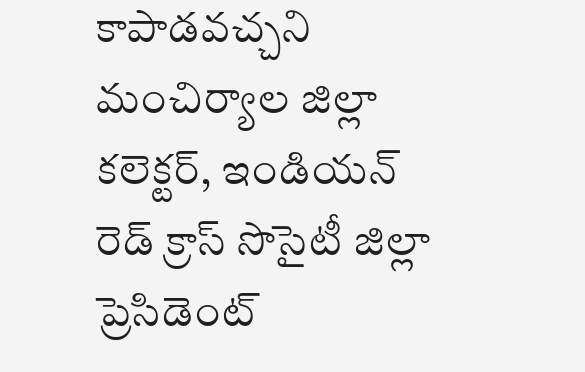కాపాడవచ్చని మంచిర్యాల జిల్లా కలెక్టర్, ఇండియన్ రెడ్ క్రాస్ సొసైటీ జిల్లా ప్రెసిడెంట్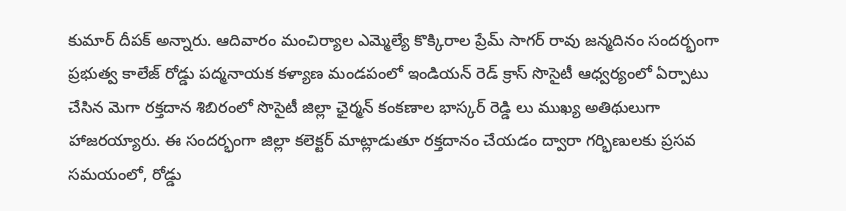కుమార్ దీపక్ అన్నారు. ఆదివారం మంచిర్యాల ఎమ్మెల్యే కొక్కిరాల ప్రేమ్ సాగర్ రావు జన్మదినం సందర్భంగా ప్రభుత్వ కాలేజ్ రోడ్డు పద్మనాయక కళ్యాణ మండపంలో ఇండియన్ రెడ్ క్రాస్ సొసైటీ ఆధ్వర్యంలో ఏర్పాటు చేసిన మెగా రక్తదాన శిబిరంలో సొసైటీ జిల్లా ఛైర్మన్ కంకణాల భాస్కర్ రెడ్డి లు ముఖ్య అతిథులుగా హాజరయ్యారు. ఈ సందర్భంగా జిల్లా కలెక్టర్ మాట్లాడుతూ రక్తదానం చేయడం ద్వారా గర్భిణులకు ప్రసవ సమయంలో, రోడ్డు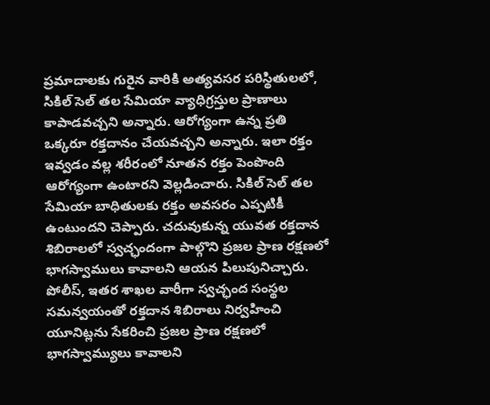ప్రమాదాలకు గురైన వారికి అత్యవసర పరిస్థితులలో, సికిల్ సెల్ తల సేమియా వ్యాధిగ్రస్తుల ప్రాణాలు కాపాడవచ్చని అన్నారు. ఆరోగ్యంగా ఉన్న ప్రతి ఒక్కరూ రక్తదానం చేయవచ్చని అన్నారు. ఇలా రక్తం ఇవ్వడం వల్ల శరీరంలో నూతన రక్తం పెంపొంది ఆరోగ్యంగా ఉంటారని వెల్లడించారు. సికిల్ సెల్ తల సేమియా బాధితులకు రక్తం అవసరం ఎప్పటికీ ఉంటుందని చెప్పారు. చదువుకున్న యువత రక్తదాన శిబిరాలలో స్వచ్ఛందంగా పాల్గొని ప్రజల ప్రాణ రక్షణలో భాగస్వాములు కావాలని ఆయన పిలుపునిచ్చారు. పోలీస్, ఇతర శాఖల వారీగా స్వచ్ఛంద సంస్థల సమన్వయంతో రక్తదాన శిబిరాలు నిర్వహించి యూనిట్లను సేకరించి ప్రజల ప్రాణ రక్షణలో భాగస్వామ్యులు కావాలని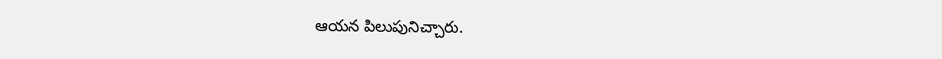ఆయన పిలుపునిచ్చారు.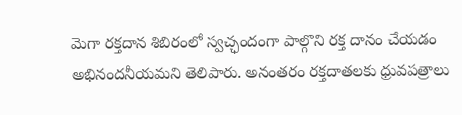మెగా రక్తదాన శిబిరంలో స్వచ్ఛందంగా పాల్గొని రక్త దానం చేయడం అభినందనీయమని తెలిపారు. అనంతరం రక్తదాతలకు ధ్రువపత్రాలు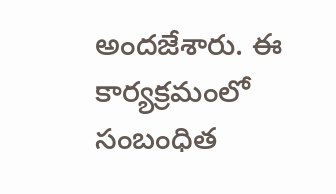అందజేశారు. ఈ కార్యక్రమంలో సంబంధిత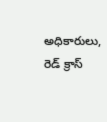అధికారులు, రెడ్ క్రాస్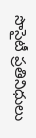సొసైటీ ప్రతినిధులు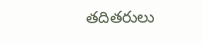తదితరులు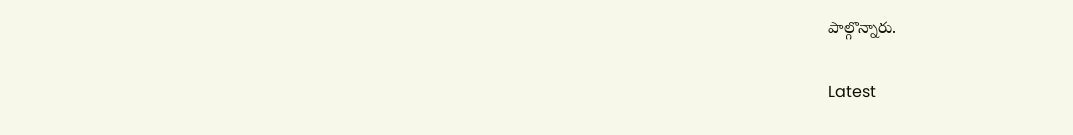పాల్గొన్నారు.

Latest